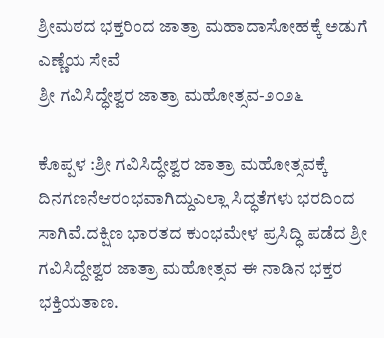ಶ್ರೀಮಠದ ಭಕ್ತರಿಂದ ಜಾತ್ರಾ ಮಹಾದಾಸೋಹಕ್ಕೆ ಅಡುಗೆ ಎಣ್ಣೆಯ ಸೇವೆ
ಶ್ರೀ ಗವಿಸಿದ್ಧೇಶ್ವರ ಜಾತ್ರಾ ಮಹೋತ್ಸವ-೨೦೨೬

ಕೊಪ್ಪಳ :ಶ್ರೀ ಗವಿಸಿದ್ಧೇಶ್ವರ ಜಾತ್ರಾ ಮಹೋತ್ಸವಕ್ಕೆ ದಿನಗಣನೆಆರಂಭವಾಗಿದ್ದುಎಲ್ಲಾ ಸಿದ್ಧತೆಗಳು ಭರದಿಂದ ಸಾಗಿವೆ.ದಕ್ಷಿಣ ಭಾರತದ ಕುಂಭಮೇಳ ಪ್ರಸಿದ್ಧಿ ಪಡೆದ ಶ್ರೀ ಗವಿಸಿದ್ದೇಶ್ವರ ಜಾತ್ರಾ ಮಹೋತ್ಸವ ಈ ನಾಡಿನ ಭಕ್ತರ ಭಕ್ತಿಯತಾಣ.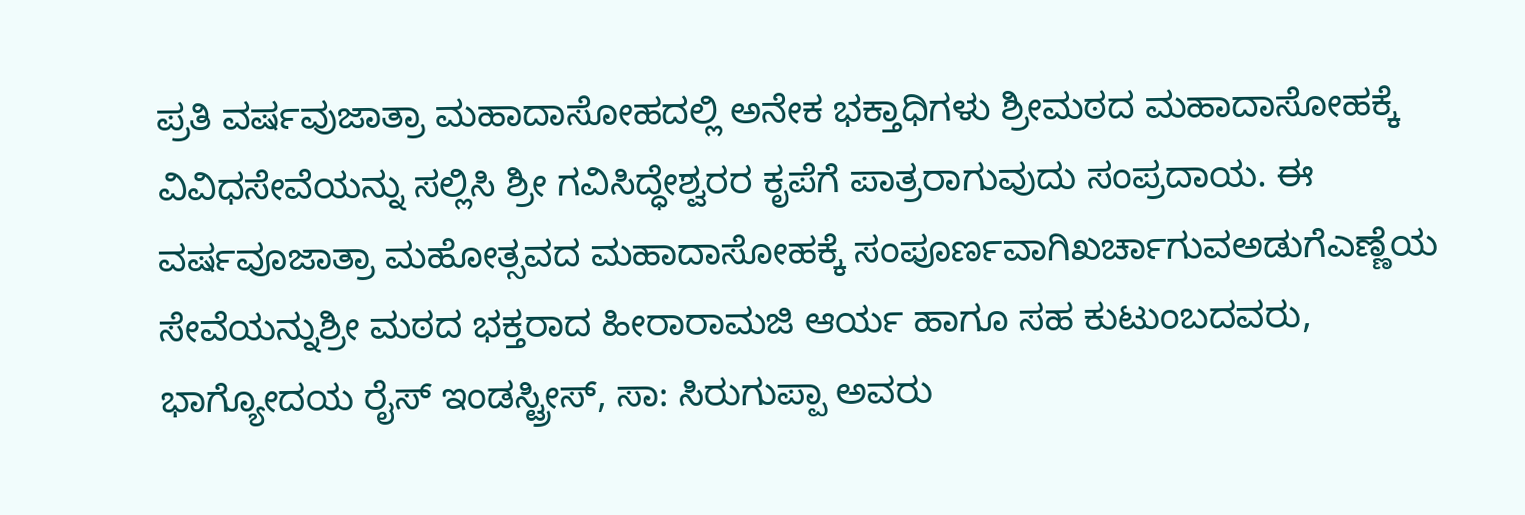ಪ್ರತಿ ವರ್ಷವುಜಾತ್ರಾ ಮಹಾದಾಸೋಹದಲ್ಲಿ ಅನೇಕ ಭಕ್ತಾಧಿಗಳು ಶ್ರೀಮಠದ ಮಹಾದಾಸೋಹಕ್ಕೆ ವಿವಿಧಸೇವೆಯನ್ನು ಸಲ್ಲಿಸಿ ಶ್ರೀ ಗವಿಸಿದ್ಧೇಶ್ವರರ ಕೃಪೆಗೆ ಪಾತ್ರರಾಗುವುದು ಸಂಪ್ರದಾಯ. ಈ ವರ್ಷವೂಜಾತ್ರಾ ಮಹೋತ್ಸವದ ಮಹಾದಾಸೋಹಕ್ಕೆ ಸಂಪೂರ್ಣವಾಗಿಖರ್ಚಾಗುವಅಡುಗೆಎಣ್ಣೆಯ ಸೇವೆಯನ್ನುಶ್ರೀ ಮಠದ ಭಕ್ತರಾದ ಹೀರಾರಾಮಜಿ ಆರ್ಯ ಹಾಗೂ ಸಹ ಕುಟುಂಬದವರು, ಭಾಗ್ಯೋದಯ ರೈಸ್ ಇಂಡಸ್ಟ್ರೀಸ್, ಸಾ: ಸಿರುಗುಪ್ಪಾ ಅವರು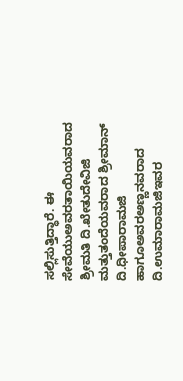ಸಲ್ಲಿಸುತ್ತಿದ್ಧಾರೆ. ಈ ಸೇವೆಯುಅವರತಾಯಿಯವರಾದ ಶ್ರೀಮತಿ ದಿ.ಖೇತುದೇವಿಜಿ ಮತ್ತುತಂದೆಯವರಾದ ಶ್ರೀಮಾನ್ ದಿ.ಧೀಪಾರಾಮಜಿ ಹಾಗೂಅವರಅಣ್ಣನವರಾದ ದಿ.ಉಮಾರಾಮಜಿಇವರ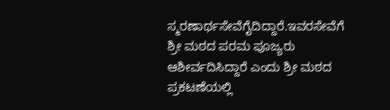ಸ್ಮರಣಾರ್ಥಸೇವೆಗೈದಿದ್ದಾರೆ.ಇವರಸೇವೆಗೆ ಶ್ರೀ ಮಠದ ಪರಮ ಪೂಜ್ಯರು ಆಶೀರ್ವದಿಸಿದ್ದಾರೆ ಎಂದು ಶ್ರೀ ಮಠದ ಪ್ರಕಟಣೆಯಲ್ಲಿ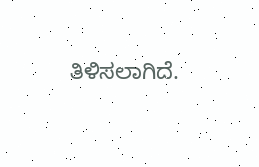ತಿಳಿಸಲಾಗಿದೆ.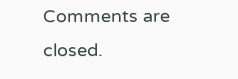Comments are closed.